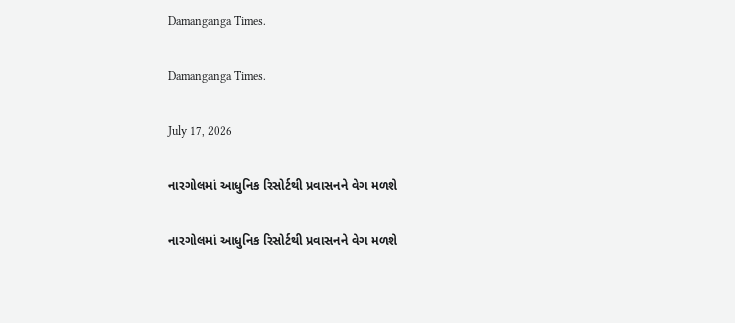Damanganga Times.

Damanganga Times.

July 17, 2026

નારગોલમાં આધુનિક રિસોર્ટથી પ્રવાસનને વેગ મળશે

નારગોલમાં આધુનિક રિસોર્ટથી પ્રવાસનને વેગ મળશે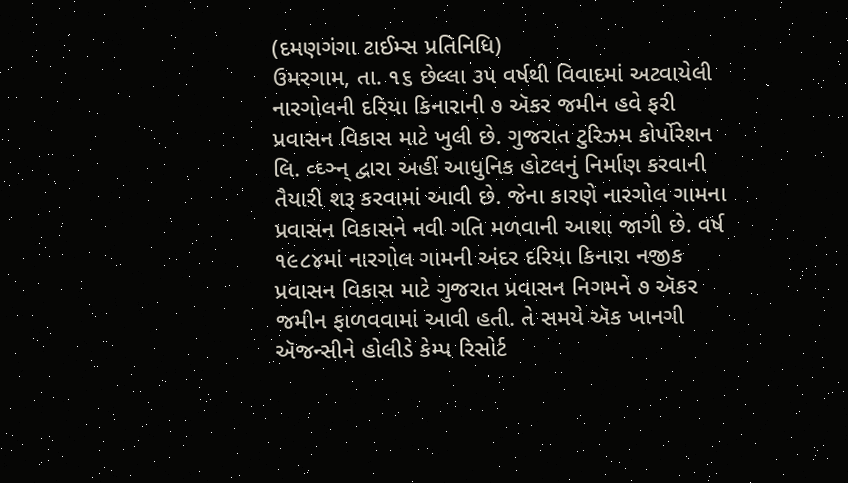(દમણગંગા ટાઈમ્સ પ્રતિનિધિ)
ઉમરગામ, તા. ૧૬ છેલ્લા ૩૫ વર્ષથી વિવાદમાં અટવાયેલી નારગોલની દરિયા કિનારાની ૭ ઍકર જમીન હવે ફરી પ્રવાસન વિકાસ માટે ખુલી છે. ગુજરાત ટુરિઝમ કોર્પોરેશન લિ. વ્ઘ્ઞ્ન્ દ્વારા અહીં આધુનિક હોટલનું નિર્માણ કરવાની તૈયારી શરૂ કરવામાં આવી છે. જેના કારણે નારગોલ ગામના પ્રવાસન વિકાસને નવી ગતિ મળવાની આશા જાગી છે. વર્ષ ૧૯૮૪માં નારગોલ ગામની અંદર દરિયા કિનારા નજીક પ્રવાસન વિકાસ માટે ગુજરાત પ્રવાસન નિગમને ૭ ઍકર જમીન ફાળવવામાં આવી હતી. તે સમયે ઍક ખાનગી ઍજન્સીને હોલીડે કેમ્પ રિસોર્ટ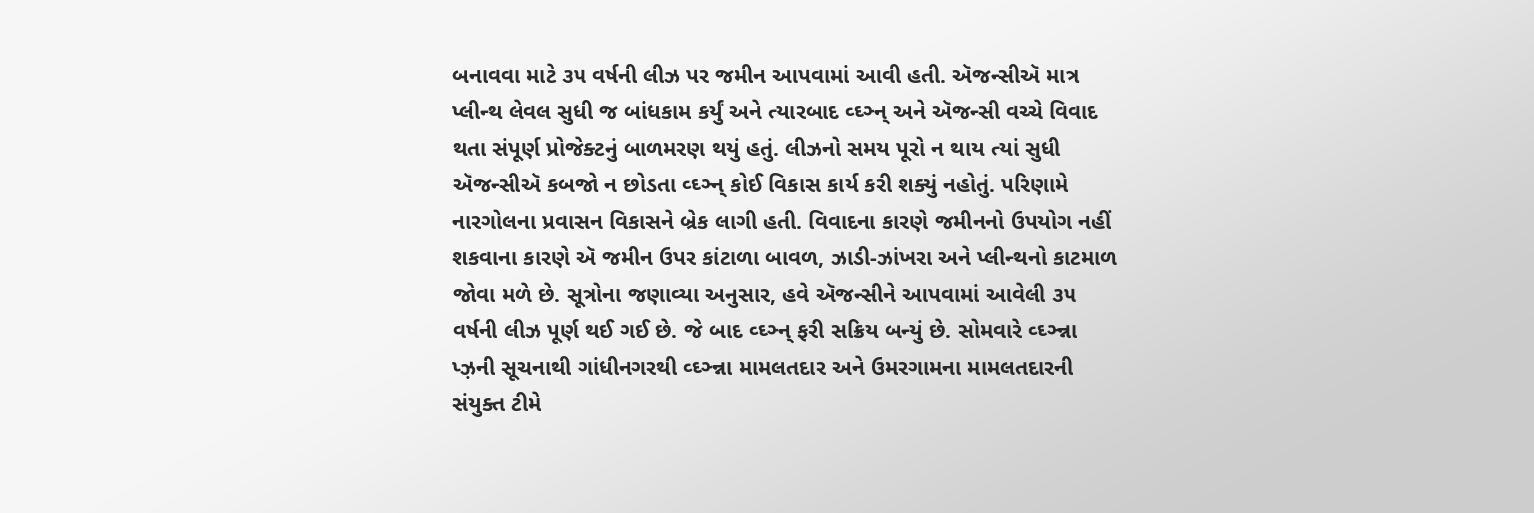બનાવવા માટે ૩૫ વર્ષની લીઝ પર જમીન આપવામાં આવી હતી. ઍજન્સીઍ માત્ર પ્લીન્થ લેવલ સુધી જ બાંધકામ કર્યું અને ત્યારબાદ વ્ઘ્ઞ્ન્ અને ઍજન્સી વચ્ચે વિવાદ થતા સંપૂર્ણ પ્રોજેક્ટનું બાળમરણ થયું હતું. લીઝનો સમય પૂરો ન થાય ત્યાં સુધી ઍજન્સીઍ કબજો ન છોડતા વ્ઘ્ઞ્ન્ કોઈ વિકાસ કાર્ય કરી શક્યું નહોતું. પરિણામે નારગોલના પ્રવાસન વિકાસને બ્રેક લાગી હતી. વિવાદના કારણે જમીનનો ઉપયોગ નહીં શકવાના કારણે ઍ જમીન ઉપર કાંટાળા બાવળ, ઝાડી-ઝાંખરા અને પ્લીન્થનો કાટમાળ જોવા મળે છે. સૂત્રોના જણાવ્યા અનુસાર, હવે ઍજન્સીને આપવામાં આવેલી ૩૫ વર્ષની લીઝ પૂર્ણ થઈ ગઈ છે. જે બાદ વ્ઘ્ઞ્ન્ ફરી સક્રિય બન્યું છે. સોમવારે વ્ઘ્ઞ્ન્ના પ્ઝ઼ની સૂચનાથી ગાંધીનગરથી વ્ઘ્ઞ્ન્ના મામલતદાર અને ઉમરગામના મામલતદારની સંયુક્ત ટીમે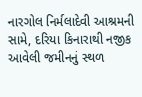નારગોલ નિર્મલાદેવી આશ્રમની સામે, દરિયા કિનારાથી નજીક આવેલી જમીનનું સ્થળ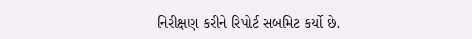નિરીક્ષણ કરીને રિપોર્ટ સબમિટ કર્યો છે.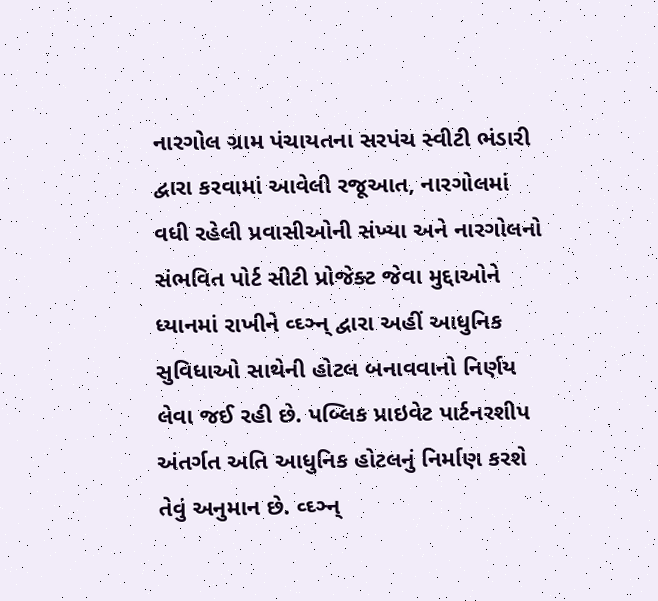નારગોલ ગ્રામ પંચાયતના સરપંચ સ્વીટી ભંડારી દ્વારા કરવામાં આવેલી રજૂઆત, નારગોલમાં વધી રહેલી પ્રવાસીઓની સંખ્યા અને નારગોલનો સંભવિત પોર્ટ સીટી પ્રોજેક્ટ જેવા મુદ્દાઓને ધ્યાનમાં રાખીને વ્ઘ્ઞ્ન્ દ્વારા અહીં આધુનિક સુવિધાઓ સાથેની હોટલ બનાવવાનો નિર્ણય લેવા જઈ રહી છે. પબ્લિક પ્રાઇવેટ પાર્ટનરશીપ અંતર્ગત અતિ આધુનિક હોટલનું નિર્માણ કરશે તેવું અનુમાન છે. વ્ઘ્ઞ્ન્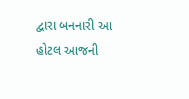દ્વારા બનનારી આ હોટલ આજની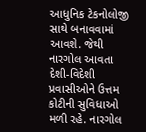આધુનિક ટેકનોલોજી સાથે બનાવવામાં આવશે. જેથી નારગોલ આવતા દેશી-વિદેશી પ્રવાસીઓને ઉત્તમ કોટીની સુવિધાઓ મળી રહે. નારગોલ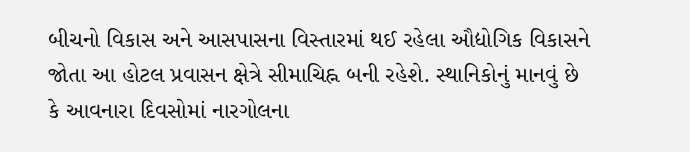બીચનો વિકાસ અને આસપાસના વિસ્તારમાં થઈ રહેલા ઔદ્યોગિક વિકાસને જોતા આ હોટલ પ્રવાસન ક્ષેત્રે સીમાચિહ્ન બની રહેશે. સ્થાનિકોનું માનવું છે કે આવનારા દિવસોમાં નારગોલના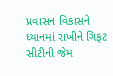પ્રવાસન વિકાસને ધ્યાનમાં રાખીને ગિફટ સીટીની જેમ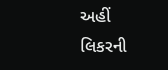અહીં લિકરની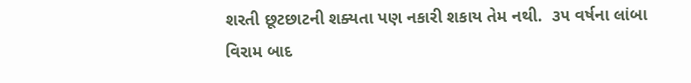શરતી છૂટછાટની શક્યતા પણ નકારી શકાય તેમ નથી.  ૩૫ વર્ષના લાંબા વિરામ બાદ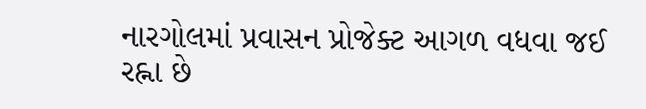નારગોલમાં પ્રવાસન પ્રોજેક્ટ આગળ વધવા જઈ રહ્ના છે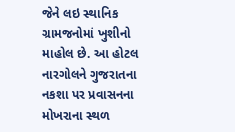જેને લઇ સ્થાનિક ગ્રામજનોમાં ખુશીનો માહોલ છે. આ હોટલ નારગોલને ગુજરાતના નકશા પર પ્રવાસનના મોખરાના સ્થળ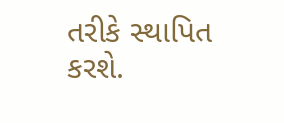તરીકે સ્થાપિત કરશે.